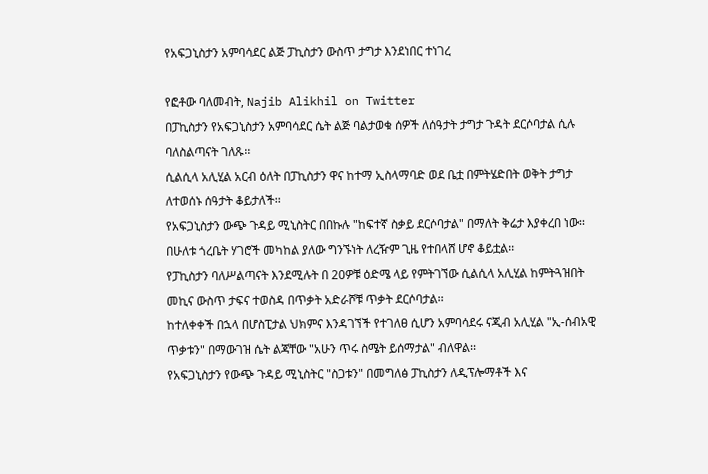የአፍጋኒስታን አምባሳደር ልጅ ፓኪስታን ውስጥ ታግታ እንደነበር ተነገረ

የፎቶው ባለመብት, Najib Alikhil on Twitter
በፓኪስታን የአፍጋኒስታን አምባሳደር ሴት ልጅ ባልታወቁ ሰዎች ለሰዓታት ታግታ ጉዳት ደርሶባታል ሲሉ ባለስልጣናት ገለጹ፡፡
ሲልሲላ አሊሂል አርብ ዕለት በፓኪስታን ዋና ከተማ ኢስላማባድ ወደ ቤቷ በምትሄድበት ወቅት ታግታ ለተወሰኑ ሰዓታት ቆይታለች፡፡
የአፍጋኒስታን ውጭ ጉዳይ ሚኒስትር በበኩሉ "ከፍተኛ ስቃይ ደርሶባታል" በማለት ቅሬታ እያቀረበ ነው፡፡
በሁለቱ ጎረቤት ሃገሮች መካከል ያለው ግንኙነት ለረዥም ጊዜ የተበላሸ ሆኖ ቆይቷል፡፡
የፓኪስታን ባለሥልጣናት እንደሚሉት በ 20ዎቹ ዕድሜ ላይ የምትገኘው ሲልሲላ አሊሂል ከምትጓዝበት መኪና ውስጥ ታፍና ተወስዳ በጥቃት አድራሾቹ ጥቃት ደርሶባታል፡፡
ከተለቀቀች በኋላ በሆስፒታል ህክምና እንዳገኘች የተገለፀ ሲሆን አምባሳደሩ ናጂብ አሊሂል "ኢ-ሰብአዊ ጥቃቱን" በማውገዝ ሴት ልጃቸው "አሁን ጥሩ ስሜት ይሰማታል" ብለዋል፡፡
የአፍጋኒስታን የውጭ ጉዳይ ሚኒስትር "ስጋቱን" በመግለፅ ፓኪስታን ለዲፕሎማቶች እና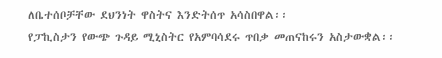ለቤተሰቦቻቸው ደህንነት ዋስትና እንድትሰጥ አሳስበዋል፡፡
የፓኪስታን የውጭ ጉዳይ ሚኒስትር የአምባሳደሩ ጥበቃ መጠናከሩን አስታውቋል፡፡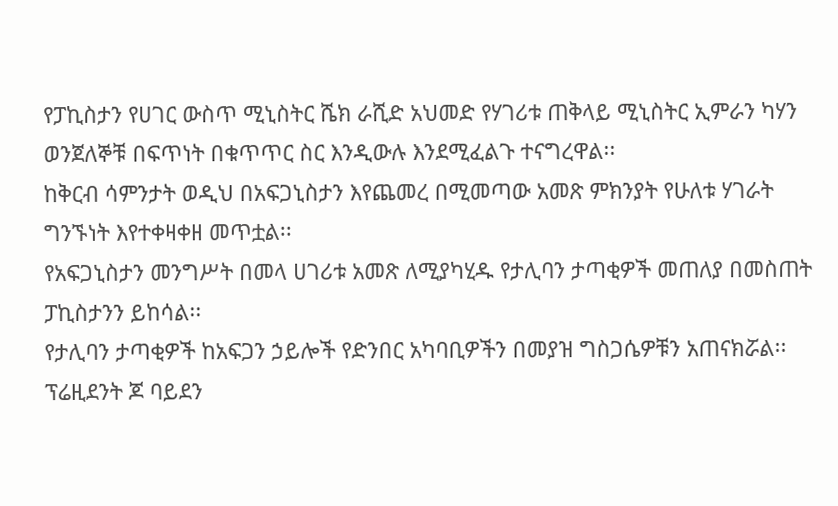የፓኪስታን የሀገር ውስጥ ሚኒስትር ሼክ ራሺድ አህመድ የሃገሪቱ ጠቅላይ ሚኒስትር ኢምራን ካሃን ወንጀለኞቹ በፍጥነት በቁጥጥር ስር እንዲውሉ እንደሚፈልጉ ተናግረዋል፡፡
ከቅርብ ሳምንታት ወዲህ በአፍጋኒስታን እየጨመረ በሚመጣው አመጽ ምክንያት የሁለቱ ሃገራት ግንኙነት እየተቀዛቀዘ መጥቷል፡፡
የአፍጋኒስታን መንግሥት በመላ ሀገሪቱ አመጽ ለሚያካሂዱ የታሊባን ታጣቂዎች መጠለያ በመስጠት ፓኪስታንን ይከሳል፡፡
የታሊባን ታጣቂዎች ከአፍጋን ኃይሎች የድንበር አካባቢዎችን በመያዝ ግስጋሴዎቹን አጠናክሯል፡፡
ፕሬዚደንት ጆ ባይደን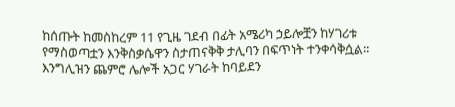ከሰጡት ከመስከረም 11 የጊዜ ገደብ በፊት አሜሪካ ኃይሎቿን ከሃገሪቱ የማስወጣቷን እንቅስቃሴዋን ስታጠናቅቅ ታሊባን በፍጥነት ተንቀሳቅሷል፡፡
እንግሊዝን ጨምሮ ሌሎች አጋር ሃገራት ከባይደን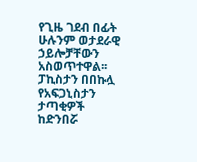የጊዜ ገደብ በፊት ሁሉንም ወታደራዊ ኃይሎቻቸውን አስወጥተዋል፡፡
ፓኪስታን በበኩሏ የአፍጋኒስታን ታጣቂዎች ከድንበሯ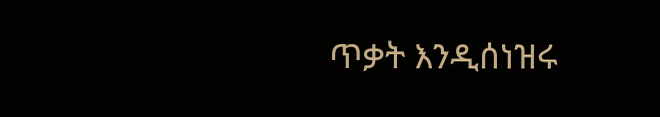ጥቃት እንዲሰነዝሩ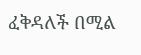ፈቅዳለች በሚል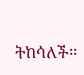ትከሳለች፡፡